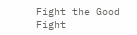Fight the Good Fight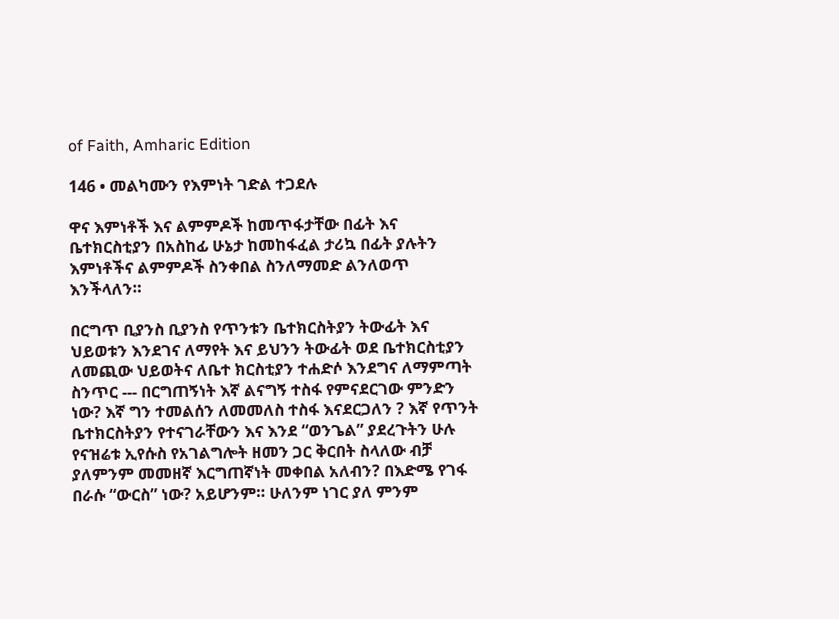of Faith, Amharic Edition

146 • መልካሙን የእምነት ገድል ተጋደሉ

ዋና እምነቶች እና ልምምዶች ከመጥፋታቸው በፊት እና ቤተክርስቲያን በአስከፊ ሁኔታ ከመከፋፈል ታሪኳ በፊት ያሉትን እምነቶችና ልምምዶች ስንቀበል ስንለማመድ ልንለወጥ እንችላለን።

በርግጥ ቢያንስ ቢያንስ የጥንቱን ቤተክርስትያን ትውፊት እና ህይወቱን እንደገና ለማየት እና ይህንን ትውፊት ወደ ቤተክርስቲያን ለመጪው ህይወትና ለቤተ ክርስቲያን ተሐድሶ እንደግና ለማምጣት ስንጥር --- በርግጠኝነት እኛ ልናግኝ ተስፋ የምናደርገው ምንድን ነው? እኛ ግን ተመልሰን ለመመለስ ተስፋ እናደርጋለን ? እኛ የጥንት ቤተክርስትያን የተናገራቸውን እና እንደ “ወንጌል” ያደረጉትን ሁሉ የናዝሬቱ ኢየሱስ የአገልግሎት ዘመን ጋር ቅርበት ስላለው ብቻ ያለምንም መመዘኛ እርግጠኛነት መቀበል አለብን? በእድሜ የገፋ በራሱ “ውርስ” ነው? አይሆንም። ሁለንም ነገር ያለ ምንም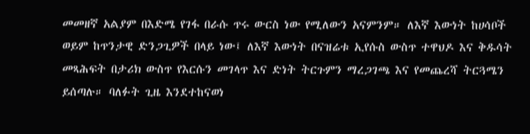መመዘኛ አልያም በእድሜ የገፋ በራሱ ጥሩ ውርስ ነው የሚለውን አናምንም። ለእኛ እውነት ከሀሳቦች ወይም ከጥንታዊ ድንጋጊዎች በላይ ነው፤ ለእኛ እውነት በናዝሬቱ ኢየሱስ ውስጥ ተዋህዶ እና ቅዱሳት መጻሕፍት በታሪክ ውስጥ የእርሱን መገላጥ እና ድነት ትርጉምን ማረጋገጫ እና የመጨረሻ ትርጓሜን ይሰጣሉ። ባለፉት ጊዜ እንደተከናወነ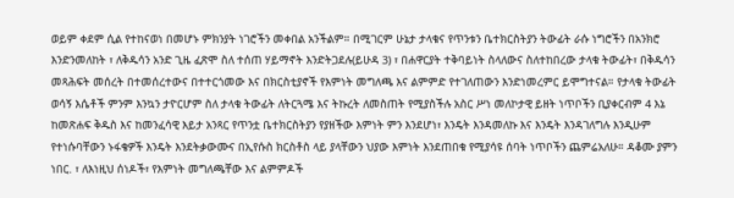ወይም ቀደም ሲል የተከናወነ በመሆኑ ምክንያት ነገሮችን መቀበል አንችልም። በሚገርም ሁኔታ ታላቁና የጥንቱን ቤተክርስትያን ትውፊት ራሱ ነግሮችን በአንክሮ እንድንመለከት ፣ ለቅዱሳን አንድ ጊዜ ፈጽሞ ስለ ተሰጠ ሃይማኖት እንድትጋደሉ(ይሁዳ 3) ፣ በሐዋርያት ተቅባይነት ስላለውና ስለተከበረው ታላቁ ትውፊት፣ በቅዱሳን መጻሕፍት መሰረት በተመሰረተውና በተተርጎመው እና በክርስቲያኖች የእምነት መግለጫ እና ልምምድ የተገለጠውን እንድነመረምር ይሞግተናል። የታላቁ ትውፊት ወሳኝ እሴቶች ምንም እንኳን ታዮርሆም ስለ ታላቁ ትውፊት ለትርጓሜ እና ትኩረት ለመስጠት የሚያስችሉ አስር ሥነ መለኮታዊ ይዘት ነጥቦችን ቢያቀርብም 4 እኔ ከመጽሐፍ ቅዱስ እና ከመንፈሳዊ እይታ አንጻር የጥንቷ ቤተክርስትያን የያዘችው እምነት ምን እንደሆነ፣ እንዴት እንዳመለኩ እና እንዴት እንዳገለግሉ እንዲሁም የተነሱባቸውን ኑፋቄዎች እንዴት እንደትቃውሙና በኢየሱስ ክርስቶስ ላይ ያላቸውን ህያው እምነት እንደጠበቁ የሚያሳዩ ሰባት ነጥቦችን ጨምሬአለሁ። ዳቆሙ ያምን ነበር. ፣ ለእነዚህ ሰነዶች፣ የእምነት መግለጫቸው እና ልምምዶች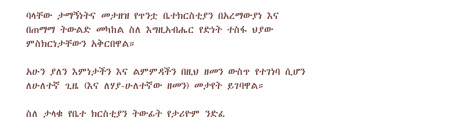ባላቸው ታማኝነትና መታዘዝ የጥንቷ ቤተክርስቲያን በአረማውያነ እና በጠማማ ትውልድ መካከል ስለ እግዚአብሔር የድነት ተስፋ ህያው ምስክርነታቸውን አቅርበዋል።

አሁን ያለን እምነታችን እና ልምምዳችን በዚህ ዘመን ውስጥ የተገነባ ሲሆን ለሁለተኛ ጊዜ (እና ለሃያ-ሁለተኛው ዘመን) መታየት ይገባዋል።

ስለ ታላቁ የቤተ ክርስቲያን ትውፊት የታሪዮም ንድፈ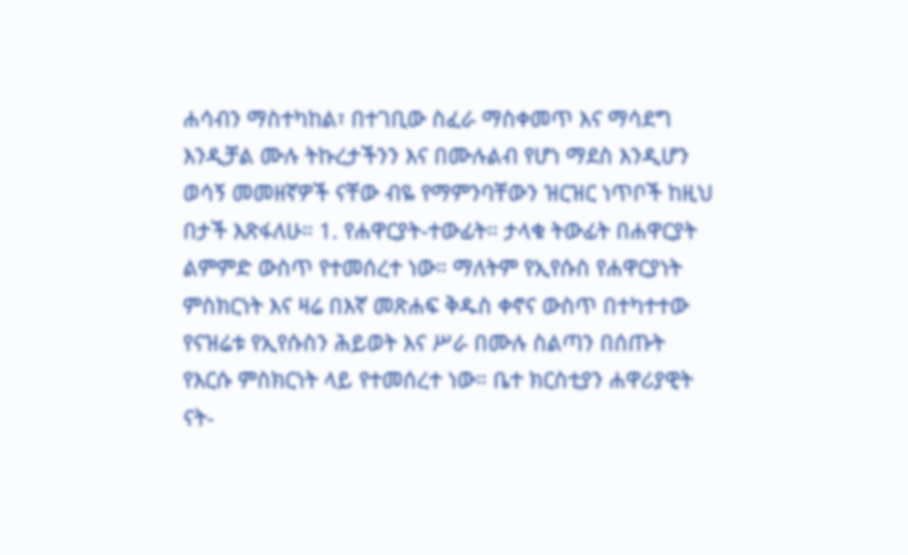ሐሳብን ማስተካከል፣ በተገቢው ስፈራ ማስቀመጥ እና ማሳደግ እንዲቻል ሙሉ ትኩረታችንን እና በሙሉልብ የሆነ ማደስ እንዲሆን ወሳኝ መመዘኛዎች ናቸው ብዬ የማምንባቸውን ዝርዝር ነጥቦች ከዚህ በታች እጽፋለሁ። 1. የሐዋርያት-ተውፊት። ታላቁ ትውፊት በሐዋርያት ልምምድ ውስጥ የተመሰረተ ነው። ማለትም የኢየሱስ የሐዋርያነት ምስክርነት እና ዛሬ በእኛ መጽሐፍ ቅዱስ ቀኖና ውስጥ በተካተተው የናዝሬቱ የኢየሱስን ሕይወት እና ሥራ በሙሉ ስልጣን በሰጡት የእርሱ ምስክርነት ላይ የተመሰረተ ነው። ቤተ ክርስቲያን ሐዋሪያዊት ናት-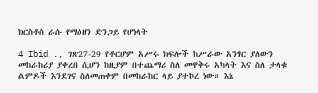ክርስቶስ ራሱ የማዕዘን ድንጋይ የሆነላት

4 Ibid ., ገጽ27-29 የቶርሆም አሥሩ ክፍሎች ከሥራው አንፃር ያለውን መከራከሪያ ያቀረበ ሲሆን ከዚያም በተጨማሪ ስለ መዋቅሩ አካላት እና ስለ ታላቁ ልምዶች እንደገና ስለመጠቀም በመከራከር ላይ ያተኮረ ነው። እኔ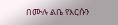በሙሉ ልቤ የእርሱን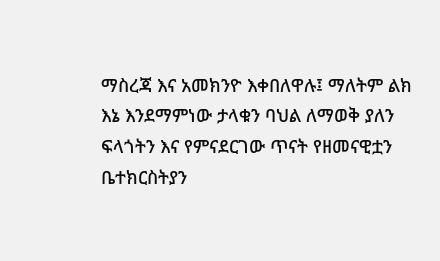ማስረጃ እና አመክንዮ እቀበለዋሉ፤ ማለትም ልክ እኔ እንደማምነው ታላቁን ባህል ለማወቅ ያለን ፍላጎትን እና የምናደርገው ጥናት የዘመናዊቷን ቤተክርስትያን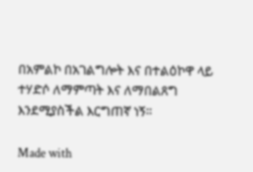በአምልኮ በአገልግሎት እና በተልዕኮዋ ላይ ተሃድሶ ለማምጣት እና ለማበልጸግ እንደሚያስችል እርግጠኛ ነኝ።

Made with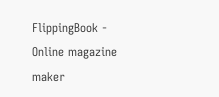FlippingBook - Online magazine maker